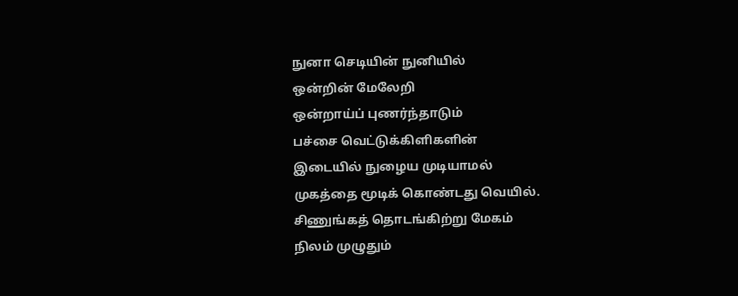நுனா செடியின் நுனியில்
ஒன்றின் மேலேறி
ஒன்றாய்ப் புணர்ந்தாடும்
பச்சை வெட்டுக்கிளிகளின்
இடையில் நுழைய முடியாமல்
முகத்தை மூடிக் கொண்டது வெயில்.
சிணுங்கத் தொடங்கிற்று மேகம்
நிலம் முழுதும்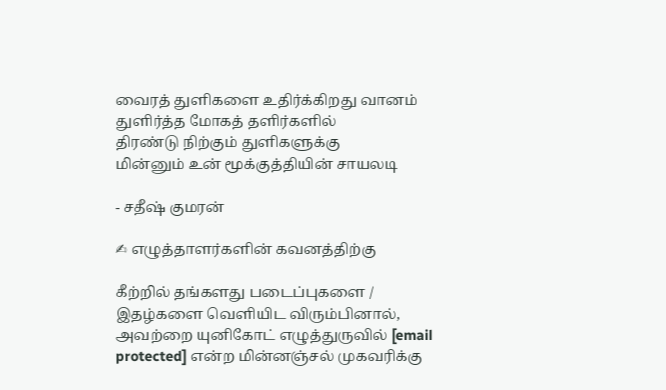வைரத் துளிகளை உதிர்க்கிறது வானம்
துளிர்த்த மோகத் தளிர்களில்
திரண்டு நிற்கும் துளிகளுக்கு
மின்னும் உன் மூக்குத்தியின் சாயலடி

- சதீஷ் குமரன்

✍ எழுத்தாளர்களின் கவனத்திற்கு

கீற்றில் தங்களது படைப்புகளை / இதழ்களை வெளியிட விரும்பினால், அவற்றை யுனிகோட் எழுத்துருவில் [email protected] என்ற மின்னஞ்சல் முகவரிக்கு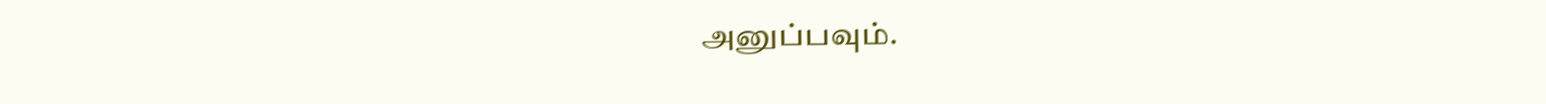அனுப்பவும்.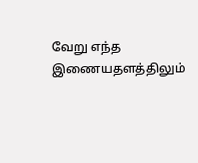வேறு எந்த இணையதளத்திலும்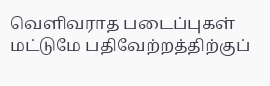வெளிவராத படைப்புகள் மட்டுமே பதிவேற்றத்திற்குப்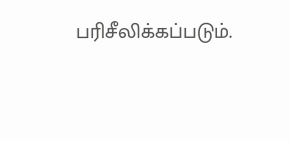பரிசீலிக்கப்படும்.